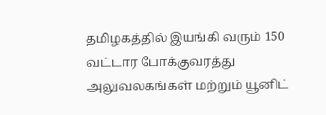தமிழகத்தில் இயங்கி வரும் 150 வட்டார போக்குவரத்து அலுவலகங்கள் மற்றும் யூனிட்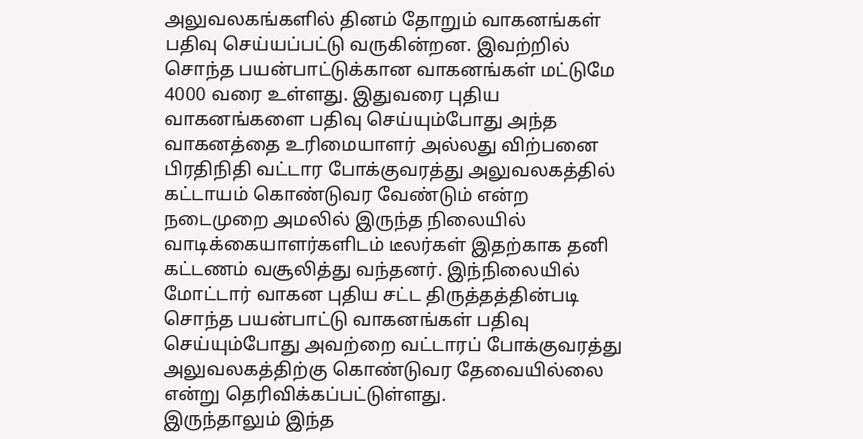அலுவலகங்களில் தினம் தோறும் வாகனங்கள் பதிவு செய்யப்பட்டு வருகின்றன. இவற்றில் சொந்த பயன்பாட்டுக்கான வாகனங்கள் மட்டுமே 4000 வரை உள்ளது. இதுவரை புதிய வாகனங்களை பதிவு செய்யும்போது அந்த வாகனத்தை உரிமையாளர் அல்லது விற்பனை பிரதிநிதி வட்டார போக்குவரத்து அலுவலகத்தில் கட்டாயம் கொண்டுவர வேண்டும் என்ற நடைமுறை அமலில் இருந்த நிலையில் வாடிக்கையாளர்களிடம் டீலர்கள் இதற்காக தனி கட்டணம் வசூலித்து வந்தனர். இந்நிலையில் மோட்டார் வாகன புதிய சட்ட திருத்தத்தின்படி சொந்த பயன்பாட்டு வாகனங்கள் பதிவு செய்யும்போது அவற்றை வட்டாரப் போக்குவரத்து அலுவலகத்திற்கு கொண்டுவர தேவையில்லை என்று தெரிவிக்கப்பட்டுள்ளது.
இருந்தாலும் இந்த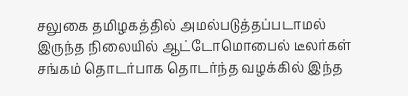சலுகை தமிழகத்தில் அமல்படுத்தப்படாமல் இருந்த நிலையில் ஆட்டோமொபைல் டீலர்கள் சங்கம் தொடர்பாக தொடர்ந்த வழக்கில் இந்த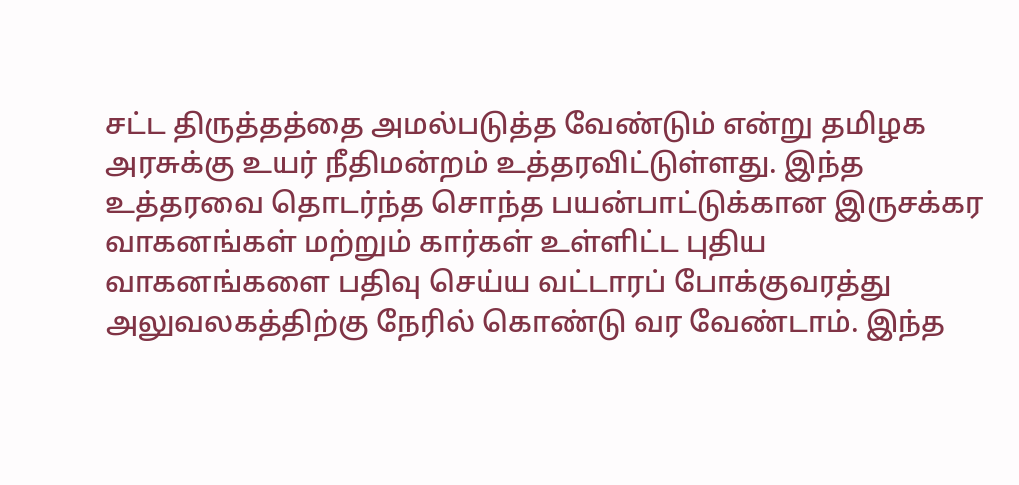சட்ட திருத்தத்தை அமல்படுத்த வேண்டும் என்று தமிழக அரசுக்கு உயர் நீதிமன்றம் உத்தரவிட்டுள்ளது. இந்த உத்தரவை தொடர்ந்த சொந்த பயன்பாட்டுக்கான இருசக்கர வாகனங்கள் மற்றும் கார்கள் உள்ளிட்ட புதிய வாகனங்களை பதிவு செய்ய வட்டாரப் போக்குவரத்து அலுவலகத்திற்கு நேரில் கொண்டு வர வேண்டாம். இந்த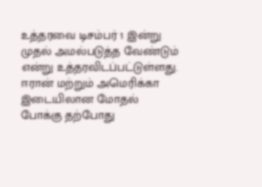உத்தரவை டிசம்பர் 1 இன்று முதல் அமல்படுத்த வேண்டும் என்று உத்தரவிடப்பட்டுள்ளது.
ஈரான் மற்றும் அமெரிக்கா இடையிலான மோதல் போக்கு தற்போது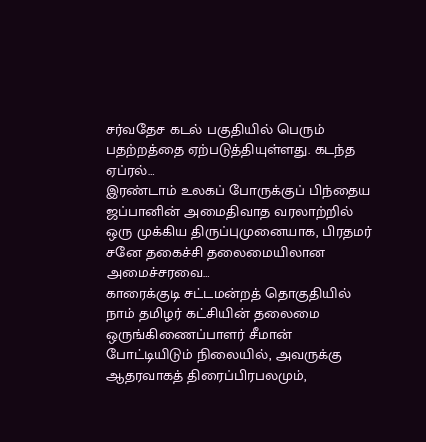சர்வதேச கடல் பகுதியில் பெரும் பதற்றத்தை ஏற்படுத்தியுள்ளது. கடந்த ஏப்ரல்…
இரண்டாம் உலகப் போருக்குப் பிந்தைய ஜப்பானின் அமைதிவாத வரலாற்றில் ஒரு முக்கிய திருப்புமுனையாக, பிரதமர் சனே தகைச்சி தலைமையிலான அமைச்சரவை…
காரைக்குடி சட்டமன்றத் தொகுதியில் நாம் தமிழர் கட்சியின் தலைமை ஒருங்கிணைப்பாளர் சீமான் போட்டியிடும் நிலையில், அவருக்கு ஆதரவாகத் திரைப்பிரபலமும்,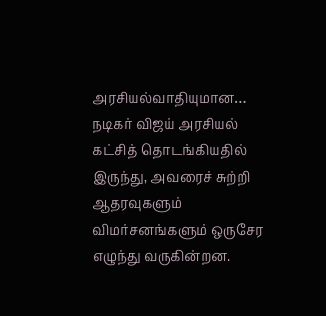அரசியல்வாதியுமான…
நடிகர் விஜய் அரசியல் கட்சித் தொடங்கியதில் இருந்து, அவரைச் சுற்றி ஆதரவுகளும் விமர்சனங்களும் ஒருசேர எழுந்து வருகின்றன.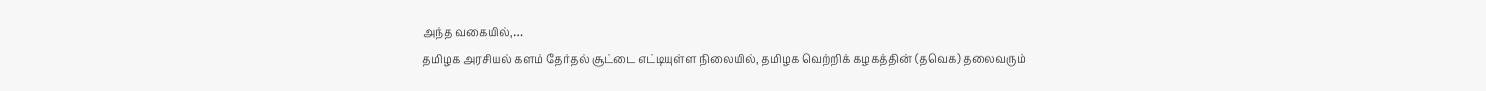அந்த வகையில்,…
தமிழக அரசியல் களம் தேர்தல் சூட்டை எட்டியுள்ள நிலையில், தமிழக வெற்றிக் கழகத்தின் (தவெக) தலைவரும்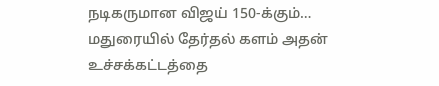நடிகருமான விஜய் 150-க்கும்…
மதுரையில் தேர்தல் களம் அதன் உச்சக்கட்டத்தை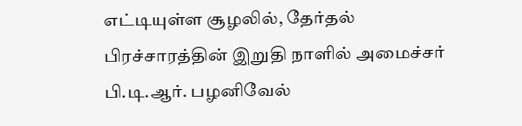எட்டியுள்ள சூழலில், தேர்தல் பிரச்சாரத்தின் இறுதி நாளில் அமைச்சர் பி.டி.ஆர். பழனிவேல்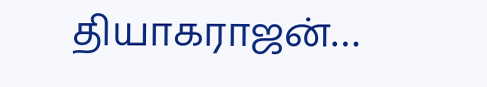தியாகராஜன்…